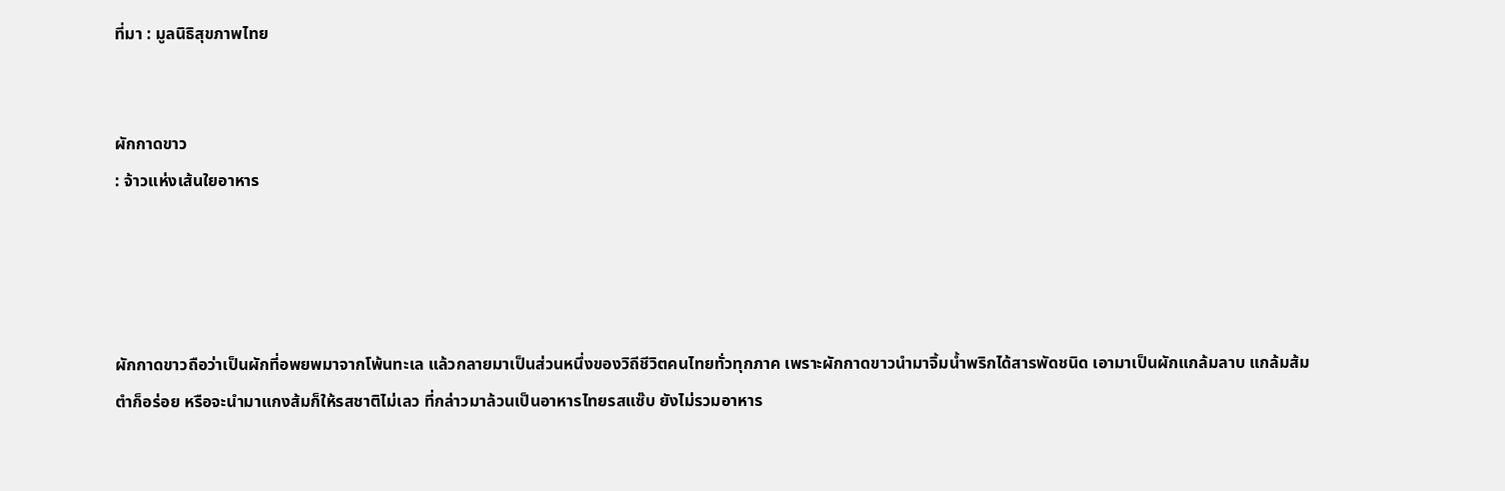ที่มา : มูลนิธิสุขภาพไทย


ผักกาดขาว
: จ้าวแห่งเส้นใยอาหาร




ผักกาดขาวถือว่าเป็นผักที่อพยพมาจากโพ้นทะเล แล้วกลายมาเป็นส่วนหนึ่งของวิถีชีวิตคนไทยทั่วทุกภาค เพราะผักกาดขาวนำมาจิ้มน้ำพริกได้สารพัดชนิด เอามาเป็นผักแกล้มลาบ แกล้มส้มตำก็อร่อย หรือจะนำมาแกงส้มก็ให้รสชาติไม่เลว ที่กล่าวมาล้วนเป็นอาหารไทยรสแซ๊บ ยังไม่รวมอาหาร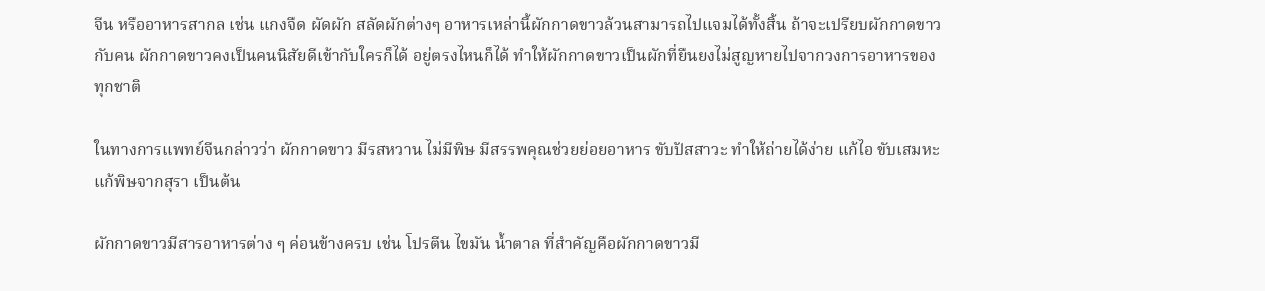จีน หรืออาหารสากล เช่น แกงจืด ผัดผัก สลัดผักต่างๆ อาหารเหล่านี้ผักกาดขาวล้วนสามารถไปแจมได้ทั้งสิ้น ถ้าจะเปรียบผักกาดขาวกับคน ผักกาดขาวคงเป็นคนนิสัยดีเข้ากับใครก็ได้ อยู่ตรงไหนก็ได้ ทำให้ผักกาดขาวเป็นผักที่ยืนยงไม่สูญหายไปจากวงการอาหารของทุกชาติ

ในทางการแพทย์จีนกล่าวว่า ผักกาดขาว มีรสหวาน ไม่มีพิษ มีสรรพคุณช่วยย่อยอาหาร ขับปัสสาวะ ทำให้ถ่ายได้ง่าย แก้ไอ ขับเสมหะ แก้พิษจากสุรา เป็นต้น

ผักกาดขาวมีสารอาหารต่าง ๆ ค่อนข้างครบ เช่น โปรตีน ไขมัน น้ำตาล ที่สำคัญคือผักกาดขาวมี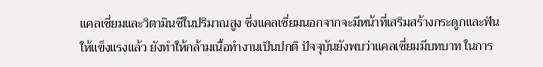แคลเซี่ยมและวิตามินซีในปริมาณสูง ซึ่งแคลเซี่ยมนอกจากจะมีหน้าที่เสริมสร้างกระดูกและฟันให้แข็งแรงแล้ว ยังทำให้กล้ามเนื้อทำงานเป็นปกติ ปัจจุบันยังพบว่าแคลเซี่ยมมีบทบาท ในการ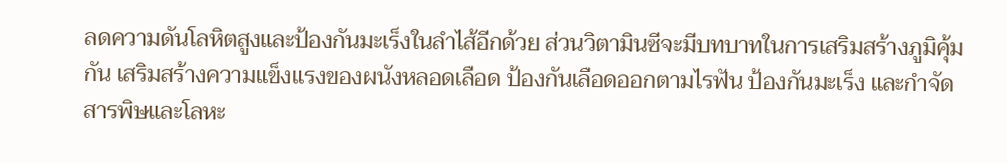ลดความดันโลหิตสูงและป้องกันมะเร็งในลำไส้อีกด้วย ส่วนวิตามินซีจะมีบทบาทในการเสริมสร้างภูมิคุ้มกัน เสริมสร้างความแข็งแรงของผนังหลอดเลือด ป้องกันเลือดออกตามไรฟัน ป้องกันมะเร็ง และกำจัดสารพิษและโลหะ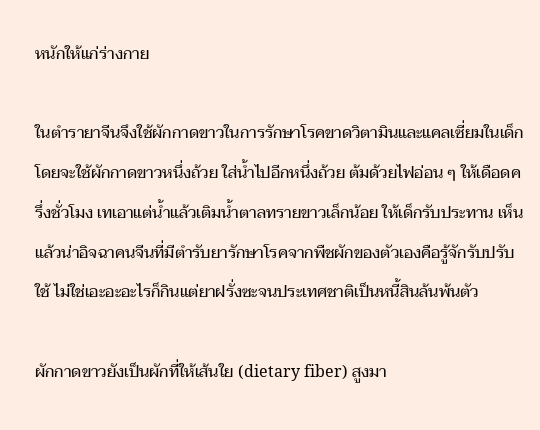หนักให้แก่ร่างกาย

ในตำรายาจีนจึงใช้ผักกาดขาวในการรักษาโรคขาดวิตามินและแคลเซี่ยมในเด็ก โดยจะใช้ผักกาดขาวหนึ่งถ้วย ใส่น้ำไปอีกหนึ่งถ้วย ต้มด้วยไฟอ่อน ๆ ให้เดือดครึ่งชั่วโมง เทเอาแต่น้ำแล้วเติมน้ำตาลทรายขาวเล็กน้อย ให้เด็กรับประทาน เห็นแล้วน่าอิจฉาคนจีนที่มีตำรับยารักษาโรคจากพืชผักของตัวเองคือรู้จักรับปรับใช้ ไม่ใช่เอะอะอะไรก็กินแต่ยาฝรั่งซะจนประเทศชาติเป็นหนี้สินล้นพ้นตัว

ผักกาดขาวยังเป็นผักที่ให้เส้นใย (dietary fiber) สูงมา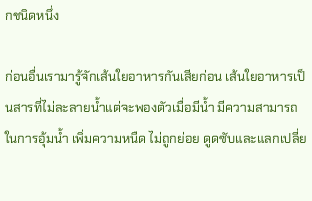กชนิดหนึ่ง

ก่อนอื่นเรามารู้จักเส้นใยอาหารกันเสียก่อน เส้นใยอาหารเป็นสารที่ไม่ละลายน้ำแต่จะพองตัวเมื่อมีน้ำ มีความสามารถในการอุ้มน้ำ เพิ่มความหนืด ไม่ถูกย่อย ดูดซับและแลกเปลี่ย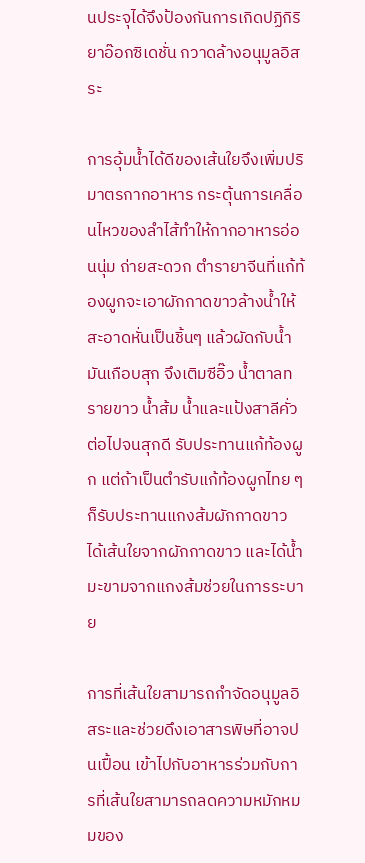นประจุได้จึงป้องกันการเกิดปฏิกิริยาอ๊อกซิเดชั่น กวาดล้างอนุมูลอิสระ

การอุ้มน้ำได้ดีของเส้นใยจึงเพิ่มปริมาตรกากอาหาร กระตุ้นการเคลื่อนไหวของลำไส้ทำให้กากอาหารอ่อนนุ่ม ถ่ายสะดวก ตำรายาจีนที่แก้ท้องผูกจะเอาผักกาดขาวล้างน้ำให้สะอาดหั่นเป็นชิ้นๆ แล้วผัดกับน้ำมันเกือบสุก จึงเติมซีอิ๊ว น้ำตาลทรายขาว น้ำส้ม น้ำและแป้งสาลีคั่วต่อไปจนสุกดี รับประทานแก้ท้องผูก แต่ถ้าเป็นตำรับแก้ท้องผูกไทย ๆ ก็รับประทานแกงส้มผักกาดขาว ได้เส้นใยจากผักกาดขาว และได้น้ำมะขามจากแกงส้มช่วยในการระบาย

การที่เส้นใยสามารถกำจัดอนุมูลอิสระและช่วยดึงเอาสารพิษที่อาจปนเปื้อน เข้าไปกับอาหารร่วมกับการที่เส้นใยสามารถลดความหมักหมมของ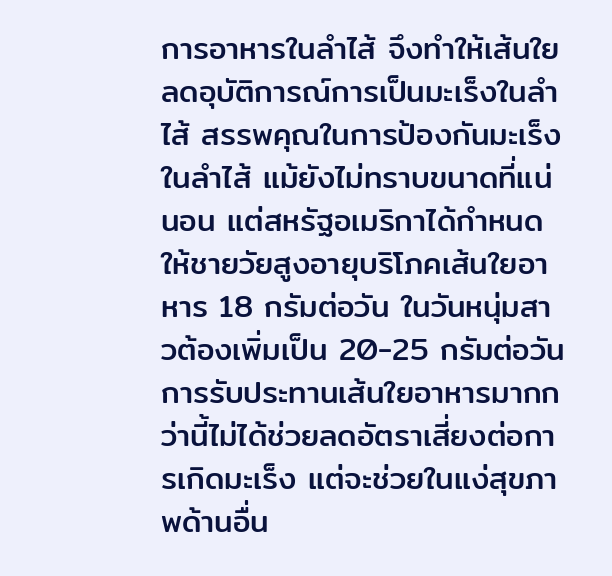การอาหารในลำไส้ จึงทำให้เส้นใยลดอุบัติการณ์การเป็นมะเร็งในลำไส้ สรรพคุณในการป้องกันมะเร็งในลำไส้ แม้ยังไม่ทราบขนาดที่แน่นอน แต่สหรัฐอเมริกาได้กำหนดให้ชายวัยสูงอายุบริโภคเส้นใยอาหาร 18 กรัมต่อวัน ในวันหนุ่มสาวต้องเพิ่มเป็น 20-25 กรัมต่อวัน การรับประทานเส้นใยอาหารมากกว่านี้ไม่ได้ช่วยลดอัตราเสี่ยงต่อการเกิดมะเร็ง แต่จะช่วยในแง่สุขภาพด้านอื่น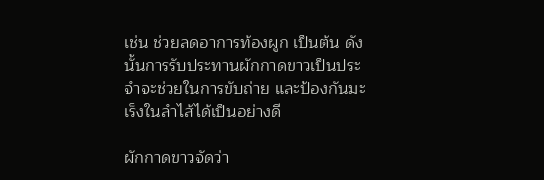เช่น ช่วยลดอาการท้องผูก เป็นต้น ดังนั้นการรับประทานผักกาดขาวเป็นประจำจะช่วยในการขับถ่าย และป้องกันมะเร็งในลำไส้ได้เป็นอย่างดี

ผักกาดขาวจัดว่า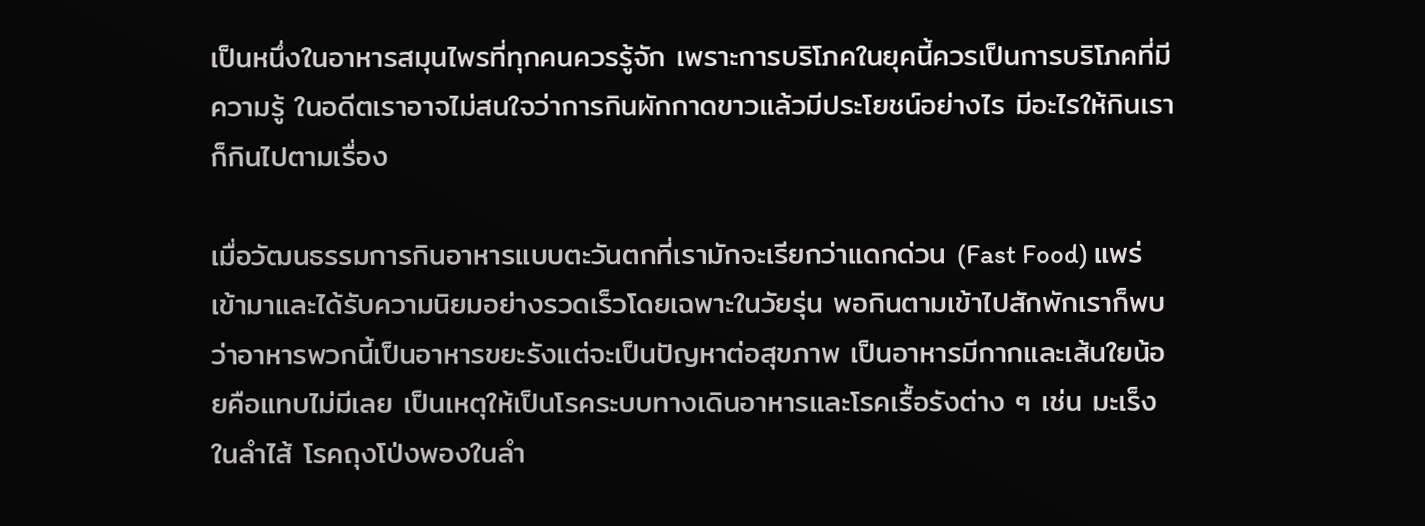เป็นหนึ่งในอาหารสมุนไพรที่ทุกคนควรรู้จัก เพราะการบริโภคในยุคนี้ควรเป็นการบริโภคที่มีความรู้ ในอดีตเราอาจไม่สนใจว่าการกินผักกาดขาวแล้วมีประโยชน์อย่างไร มีอะไรให้กินเราก็กินไปตามเรื่อง

เมื่อวัฒนธรรมการกินอาหารแบบตะวันตกที่เรามักจะเรียกว่าแดกด่วน (Fast Food) แพร่เข้ามาและได้รับความนิยมอย่างรวดเร็วโดยเฉพาะในวัยรุ่น พอกินตามเข้าไปสักพักเราก็พบว่าอาหารพวกนี้เป็นอาหารขยะรังแต่จะเป็นปัญหาต่อสุขภาพ เป็นอาหารมีกากและเส้นใยน้อยคือแทบไม่มีเลย เป็นเหตุให้เป็นโรคระบบทางเดินอาหารและโรคเรื้อรังต่าง ๆ เช่น มะเร็งในลำไส้ โรคถุงโป่งพองในลำ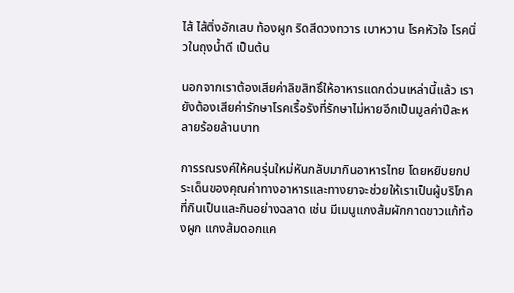ไส้ ไส้ติ่งอักเสบ ท้องผูก ริดสีดวงทวาร เบาหวาน โรคหัวใจ โรคนิ่วในถุงน้ำดี เป็นต้น

นอกจากเราต้องเสียค่าลิขสิทธิ์ให้อาหารแดกด่วนเหล่านี้แล้ว เรายังต้องเสียค่ารักษาโรคเรื้อรังที่รักษาไม่หายอีกเป็นมูลค่าปีละหลายร้อยล้านบาท

การรณรงค์ให้คนรุ่นใหม่หันกลับมากินอาหารไทย โดยหยิบยกประเด็นของคุณค่าทางอาหารและทางยาจะช่วยให้เราเป็นผู้บริโภคที่กินเป็นและกินอย่างฉลาด เช่น มีเมนูแกงส้มผักกาดขาวแก้ท้องผูก แกงส้มดอกแค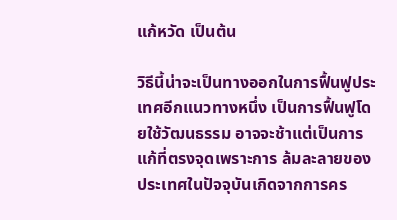แก้หวัด เป็นต้น

วิธีนี้น่าจะเป็นทางออกในการฟื้นฟูประเทศอีกแนวทางหนึ่ง เป็นการฟื้นฟูโดยใช้วัฒนธรรม อาจจะช้าแต่เป็นการแก้ที่ตรงจุดเพราะการ ล้มละลายของประเทศในปัจจุบันเกิดจากการคร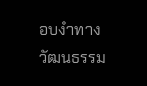อบงำทางวัฒนธรรม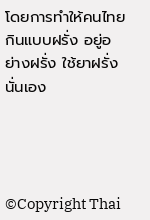โดยการทำให้คนไทยกินแบบฝรั่ง อยู่อย่างฝรั่ง ใช้ยาฝรั่งนั่นเอง




©Copyright Thai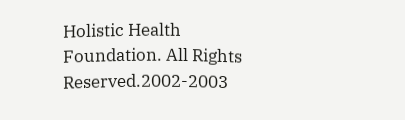Holistic Health Foundation. All Rights Reserved.2002-2003